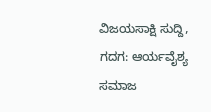ವಿಜಯಸಾಕ್ಷಿ ಸುದ್ದಿ, ಗದಗ: ಆರ್ಯವೈಶ್ಯ ಸಮಾಜ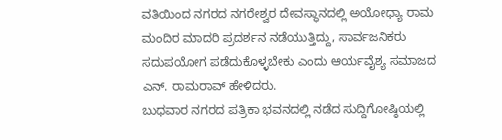ವತಿಯಿಂದ ನಗರದ ನಗರೇಶ್ವರ ದೇವಸ್ಥಾನದಲ್ಲಿ ಅಯೋಧ್ಯಾ ರಾಮ ಮಂದಿರ ಮಾದರಿ ಪ್ರದರ್ಶನ ನಡೆಯುತ್ತಿದ್ದು, ಸಾರ್ವಜನಿಕರು ಸದುಪಯೋಗ ಪಡೆದುಕೊಳ್ಳಬೇಕು ಎಂದು ಆರ್ಯವೈಶ್ಯ ಸಮಾಜದ ಎನ್. ರಾಮರಾವ್ ಹೇಳಿದರು.
ಬುಧವಾರ ನಗರದ ಪತ್ರಿಕಾ ಭವನದಲ್ಲಿ ನಡೆದ ಸುದ್ದಿಗೋಷ್ಠಿಯಲ್ಲಿ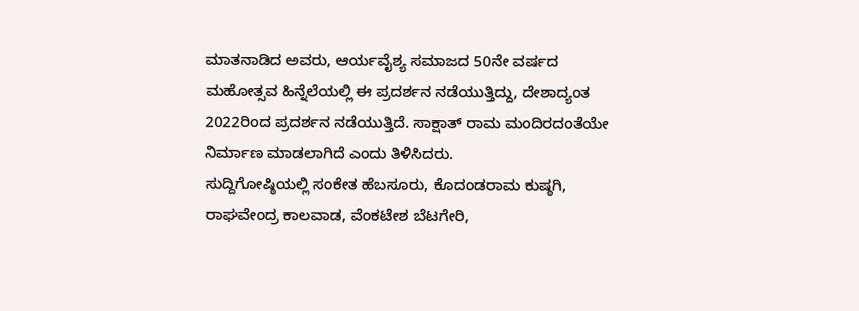ಮಾತನಾಡಿದ ಅವರು, ಆರ್ಯವೈಶ್ಯ ಸಮಾಜದ 50ನೇ ವರ್ಷದ ಮಹೋತ್ಸವ ಹಿನ್ನೆಲೆಯಲ್ಲಿ ಈ ಪ್ರದರ್ಶನ ನಡೆಯುತ್ತಿದ್ದು, ದೇಶಾದ್ಯಂತ 2022ರಿಂದ ಪ್ರದರ್ಶನ ನಡೆಯುತ್ತಿದೆ. ಸಾಕ್ಷಾತ್ ರಾಮ ಮಂದಿರದಂತೆಯೇ ನಿರ್ಮಾಣ ಮಾಡಲಾಗಿದೆ ಎಂದು ತಿಳಿಸಿದರು.
ಸುದ್ದಿಗೋಷ್ಠಿಯಲ್ಲಿ ಸಂಕೇತ ಹೆಬಸೂರು, ಕೊದಂಡರಾಮ ಕುಷ್ಠಗಿ, ರಾಘವೇಂದ್ರ ಕಾಲವಾಡ, ವೆಂಕಟೇಶ ಬೆಟಗೇರಿ,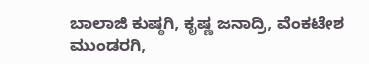ಬಾಲಾಜಿ ಕುಷ್ಠಗಿ, ಕೃಷ್ಣ ಜನಾದ್ರಿ, ವೆಂಕಟೇಶ ಮುಂಡರಗಿ,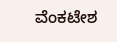ವೆಂಕಟೇಶ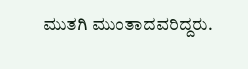ಮುತಗಿ ಮುಂತಾದವರಿದ್ದರು.